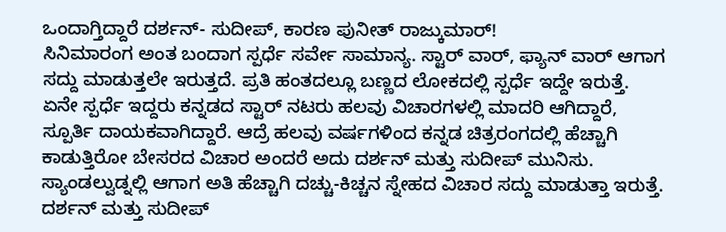ಒಂದಾಗ್ತಿದ್ದಾರೆ ದರ್ಶನ್- ಸುದೀಪ್, ಕಾರಣ ಪುನೀತ್ ರಾಜ್ಕುಮಾರ್!
ಸಿನಿಮಾರಂಗ ಅಂತ ಬಂದಾಗ ಸ್ಪರ್ಧೆ ಸರ್ವೇ ಸಾಮಾನ್ಯ. ಸ್ಟಾರ್ ವಾರ್, ಫ್ಯಾನ್ ವಾರ್ ಆಗಾಗ ಸದ್ದು ಮಾಡುತ್ತಲೇ ಇರುತ್ತದೆ. ಪ್ರತಿ ಹಂತದಲ್ಲೂ ಬಣ್ಣದ ಲೋಕದಲ್ಲಿ ಸ್ಪರ್ಧೆ ಇದ್ದೇ ಇರುತ್ತೆ. ಏನೇ ಸ್ಪರ್ಧೆ ಇದ್ದರು ಕನ್ನಡದ ಸ್ಟಾರ್ ನಟರು ಹಲವು ವಿಚಾರಗಳಲ್ಲಿ ಮಾದರಿ ಆಗಿದ್ದಾರೆ, ಸ್ಪೂರ್ತಿ ದಾಯಕವಾಗಿದ್ದಾರೆ. ಆದ್ರೆ ಹಲವು ವರ್ಷಗಳಿಂದ ಕನ್ನಡ ಚಿತ್ರರಂಗದಲ್ಲಿ ಹೆಚ್ಚಾಗಿ ಕಾಡುತ್ತಿರೋ ಬೇಸರದ ವಿಚಾರ ಅಂದರೆ ಅದು ದರ್ಶನ್ ಮತ್ತು ಸುದೀಪ್ ಮುನಿಸು.
ಸ್ಯಾಂಡಲ್ವುಡ್ನಲ್ಲಿ ಆಗಾಗ ಅತಿ ಹೆಚ್ಚಾಗಿ ದಚ್ಚು-ಕಿಚ್ಚನ ಸ್ನೇಹದ ವಿಚಾರ ಸದ್ದು ಮಾಡುತ್ತಾ ಇರುತ್ತೆ. ದರ್ಶನ್ ಮತ್ತು ಸುದೀಪ್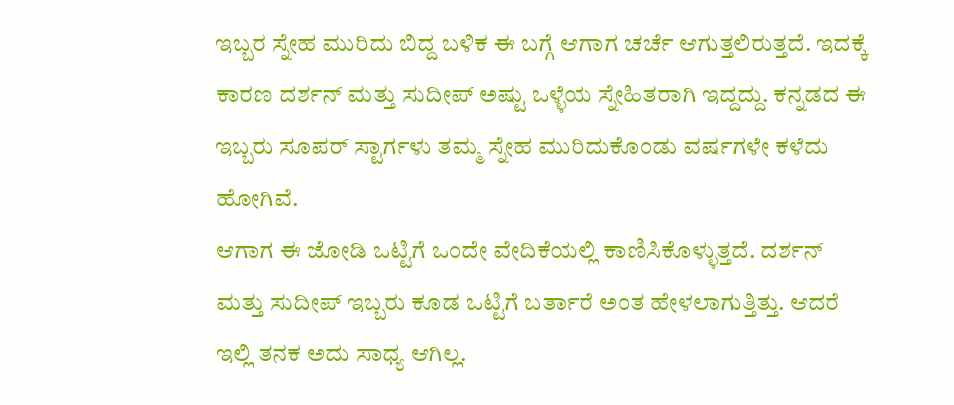ಇಬ್ಬರ ಸ್ನೇಹ ಮುರಿದು ಬಿದ್ದ ಬಳಿಕ ಈ ಬಗ್ಗೆ ಆಗಾಗ ಚರ್ಚೆ ಆಗುತ್ತಲಿರುತ್ತದೆ. ಇದಕ್ಕೆ ಕಾರಣ ದರ್ಶನ್ ಮತ್ತು ಸುದೀಪ್ ಅಷ್ಟು ಒಳ್ಳೆಯ ಸ್ನೇಹಿತರಾಗಿ ಇದ್ದದ್ದು. ಕನ್ನಡದ ಈ ಇಬ್ಬರು ಸೂಪರ್ ಸ್ಟಾರ್ಗಳು ತಮ್ಮ ಸ್ನೇಹ ಮುರಿದುಕೊಂಡು ವರ್ಷಗಳೇ ಕಳೆದು ಹೋಗಿವೆ.
ಆಗಾಗ ಈ ಜೋಡಿ ಒಟ್ಟಿಗೆ ಒಂದೇ ವೇದಿಕೆಯಲ್ಲಿ ಕಾಣಿಸಿಕೊಳ್ಳುತ್ತದೆ. ದರ್ಶನ್ ಮತ್ತು ಸುದೀಪ್ ಇಬ್ಬರು ಕೂಡ ಒಟ್ಟಿಗೆ ಬರ್ತಾರೆ ಅಂತ ಹೇಳಲಾಗುತ್ತಿತ್ತು. ಆದರೆ ಇಲ್ಲಿ ತನಕ ಅದು ಸಾಧ್ಯ ಆಗಿಲ್ಲ.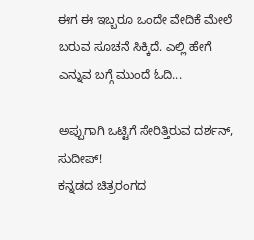ಈಗ ಈ ಇಬ್ಬರೂ ಒಂದೇ ವೇದಿಕೆ ಮೇಲೆ ಬರುವ ಸೂಚನೆ ಸಿಕ್ಕಿದೆ. ಎಲ್ಲಿ ಹೇಗೆ ಎನ್ನುವ ಬಗ್ಗೆ ಮುಂದೆ ಓದಿ...

ಅಪ್ಪುಗಾಗಿ ಒಟ್ಟಿಗೆ ಸೇರಿತ್ತಿರುವ ದರ್ಶನ್, ಸುದೀಪ್!
ಕನ್ನಡದ ಚಿತ್ರರಂಗದ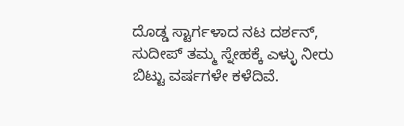ದೊಡ್ಡ ಸ್ಟಾರ್ಗಳಾದ ನಟ ದರ್ಶನ್, ಸುದೀಪ್ ತಮ್ಮ ಸ್ನೇಹಕ್ಕೆ ಎಳ್ಳು ನೀರು ಬಿಟ್ಟು ವರ್ಷಗಳೇ ಕಳೆದಿವೆ.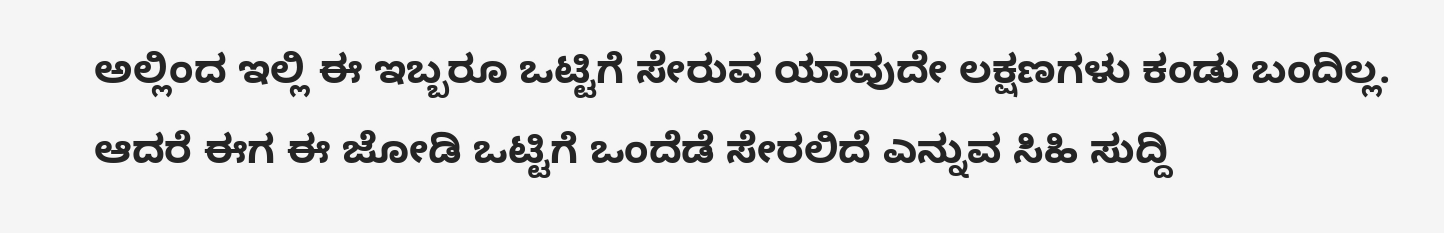ಅಲ್ಲಿಂದ ಇಲ್ಲಿ ಈ ಇಬ್ಬರೂ ಒಟ್ಟಿಗೆ ಸೇರುವ ಯಾವುದೇ ಲಕ್ಷಣಗಳು ಕಂಡು ಬಂದಿಲ್ಲ. ಆದರೆ ಈಗ ಈ ಜೋಡಿ ಒಟ್ಟಿಗೆ ಒಂದೆಡೆ ಸೇರಲಿದೆ ಎನ್ನುವ ಸಿಹಿ ಸುದ್ದಿ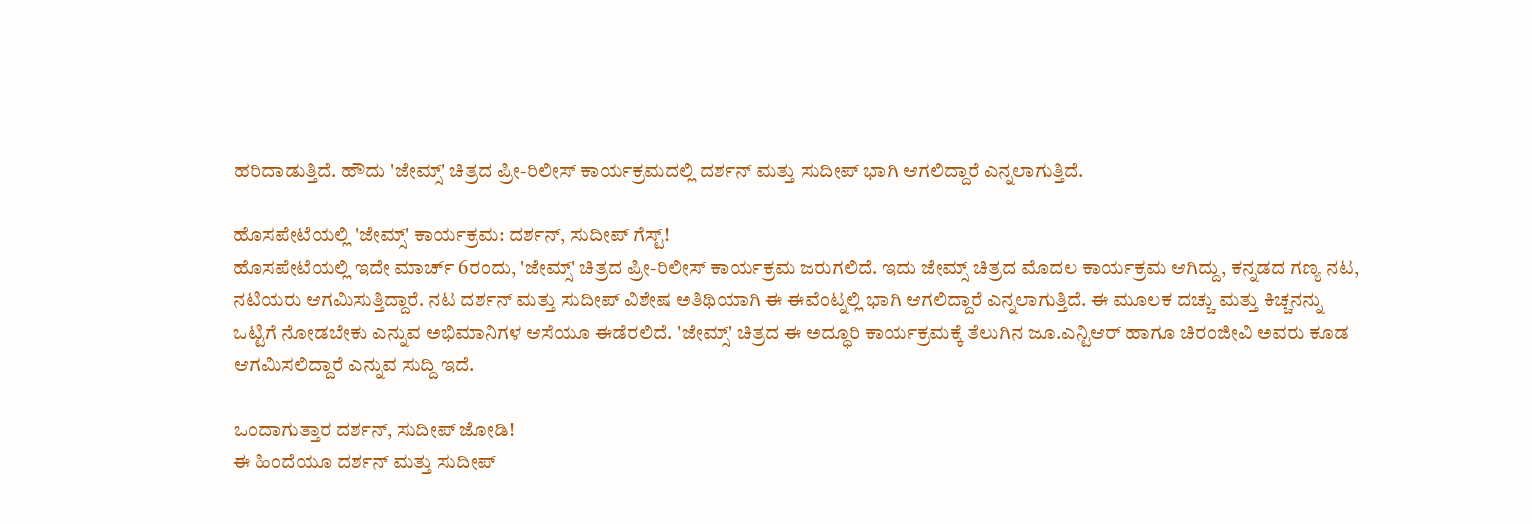ಹರಿದಾಡುತ್ತಿದೆ. ಹೌದು 'ಜೇಮ್ಸ್' ಚಿತ್ರದ ಪ್ರೀ-ರಿಲೀಸ್ ಕಾರ್ಯಕ್ರಮದಲ್ಲಿ ದರ್ಶನ್ ಮತ್ತು ಸುದೀಪ್ ಭಾಗಿ ಆಗಲಿದ್ದಾರೆ ಎನ್ನಲಾಗುತ್ತಿದೆ.

ಹೊಸಪೇಟೆಯಲ್ಲಿ 'ಜೇಮ್ಸ್' ಕಾರ್ಯಕ್ರಮ: ದರ್ಶನ್, ಸುದೀಪ್ ಗೆಸ್ಟ್!
ಹೊಸಪೇಟೆಯಲ್ಲಿ ಇದೇ ಮಾರ್ಚ್ 6ರಂದು, 'ಜೇಮ್ಸ್' ಚಿತ್ರದ ಪ್ರೀ-ರಿಲೀಸ್ ಕಾರ್ಯಕ್ರಮ ಜರುಗಲಿದೆ. ಇದು ಜೇಮ್ಸ್ ಚಿತ್ರದ ಮೊದಲ ಕಾರ್ಯಕ್ರಮ ಆಗಿದ್ದು, ಕನ್ನಡದ ಗಣ್ಯ ನಟ, ನಟಿಯರು ಆಗಮಿಸುತ್ತಿದ್ದಾರೆ. ನಟ ದರ್ಶನ್ ಮತ್ತು ಸುದೀಪ್ ವಿಶೇಷ ಅತಿಥಿಯಾಗಿ ಈ ಈವೆಂಟ್ನಲ್ಲಿ ಭಾಗಿ ಆಗಲಿದ್ದಾರೆ ಎನ್ನಲಾಗುತ್ತಿದೆ. ಈ ಮೂಲಕ ದಚ್ಚು ಮತ್ತು ಕಿಚ್ಚನನ್ನು ಒಟ್ಟಿಗೆ ನೋಡಬೇಕು ಎನ್ನುವ ಅಭಿಮಾನಿಗಳ ಆಸೆಯೂ ಈಡೆರಲಿದೆ. 'ಜೇಮ್ಸ್' ಚಿತ್ರದ ಈ ಅದ್ಧೂರಿ ಕಾರ್ಯಕ್ರಮಕ್ಕೆ ತೆಲುಗಿನ ಜೂ.ಎನ್ಟಿಆರ್ ಹಾಗೂ ಚಿರಂಜೀವಿ ಅವರು ಕೂಡ ಆಗಮಿಸಲಿದ್ದಾರೆ ಎನ್ನುವ ಸುದ್ದಿ ಇದೆ.

ಒಂದಾಗುತ್ತಾರ ದರ್ಶನ್, ಸುದೀಪ್ ಜೋಡಿ!
ಈ ಹಿಂದೆಯೂ ದರ್ಶನ್ ಮತ್ತು ಸುದೀಪ್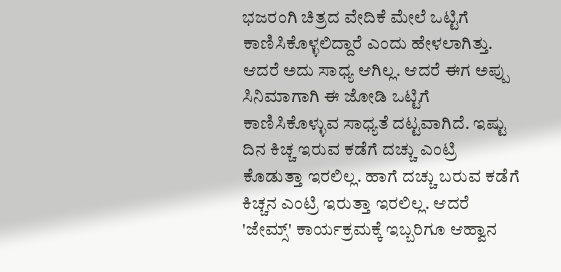ಭಜರಂಗಿ ಚಿತ್ರದ ವೇದಿಕೆ ಮೇಲೆ ಒಟ್ಟಿಗೆ ಕಾಣಿಸಿಕೊಳ್ಳಲಿದ್ದಾರೆ ಎಂದು ಹೇಳಲಾಗಿತ್ತು. ಆದರೆ ಅದು ಸಾಧ್ಯ ಆಗಿಲ್ಲ. ಆದರೆ ಈಗ ಅಪ್ಪು ಸಿನಿಮಾಗಾಗಿ ಈ ಜೋಡಿ ಒಟ್ಟಿಗೆ ಕಾಣಿಸಿಕೊಳ್ಳುವ ಸಾಧ್ಯತೆ ದಟ್ಟವಾಗಿದೆ. ಇಷ್ಟು ದಿನ ಕಿಚ್ಚ ಇರುವ ಕಡೆಗೆ ದಚ್ಚು ಎಂಟ್ರಿ ಕೊಡುತ್ತಾ ಇರಲಿಲ್ಲ. ಹಾಗೆ ದಚ್ಚು ಬರುವ ಕಡೆಗೆ ಕಿಚ್ಚನ ಎಂಟ್ರಿ ಇರುತ್ತಾ ಇರಲಿಲ್ಲ. ಆದರೆ 'ಜೇಮ್ಸ್' ಕಾರ್ಯಕ್ರಮಕ್ಕೆ ಇಬ್ಬರಿಗೂ ಆಹ್ವಾನ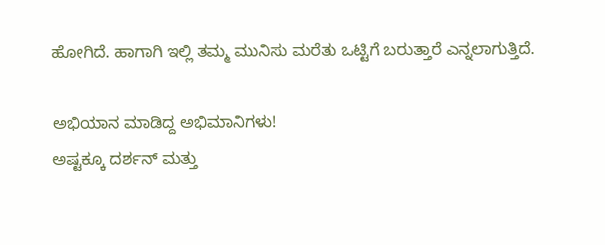ಹೋಗಿದೆ. ಹಾಗಾಗಿ ಇಲ್ಲಿ ತಮ್ಮ ಮುನಿಸು ಮರೆತು ಒಟ್ಟಿಗೆ ಬರುತ್ತಾರೆ ಎನ್ನಲಾಗುತ್ತಿದೆ.

ಅಭಿಯಾನ ಮಾಡಿದ್ದ ಅಭಿಮಾನಿಗಳು!
ಅಷ್ಟಕ್ಕೂ ದರ್ಶನ್ ಮತ್ತು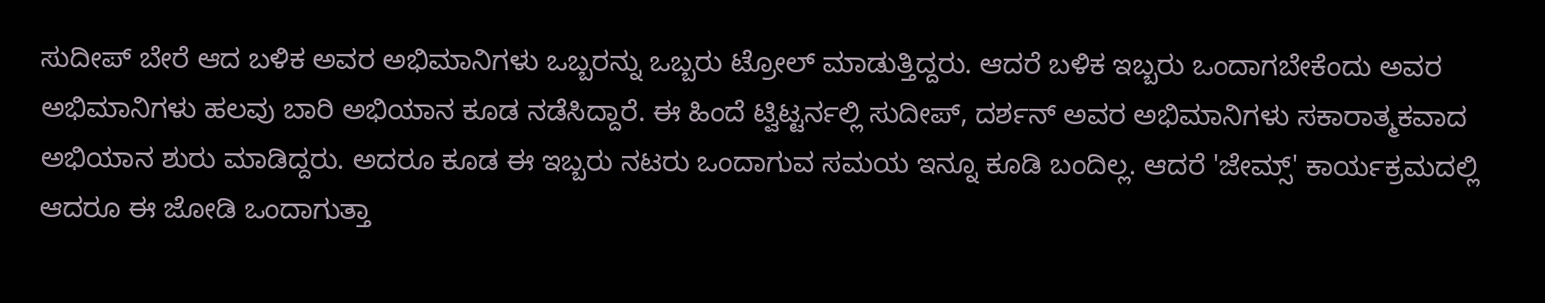ಸುದೀಪ್ ಬೇರೆ ಆದ ಬಳಿಕ ಅವರ ಅಭಿಮಾನಿಗಳು ಒಬ್ಬರನ್ನು ಒಬ್ಬರು ಟ್ರೋಲ್ ಮಾಡುತ್ತಿದ್ದರು. ಆದರೆ ಬಳಿಕ ಇಬ್ಬರು ಒಂದಾಗಬೇಕೆಂದು ಅವರ ಅಭಿಮಾನಿಗಳು ಹಲವು ಬಾರಿ ಅಭಿಯಾನ ಕೂಡ ನಡೆಸಿದ್ದಾರೆ. ಈ ಹಿಂದೆ ಟ್ವಿಟ್ಟರ್ನಲ್ಲಿ ಸುದೀಪ್, ದರ್ಶನ್ ಅವರ ಅಭಿಮಾನಿಗಳು ಸಕಾರಾತ್ಮಕವಾದ ಅಭಿಯಾನ ಶುರು ಮಾಡಿದ್ದರು. ಅದರೂ ಕೂಡ ಈ ಇಬ್ಬರು ನಟರು ಒಂದಾಗುವ ಸಮಯ ಇನ್ನೂ ಕೂಡಿ ಬಂದಿಲ್ಲ. ಆದರೆ 'ಜೇಮ್ಸ್' ಕಾರ್ಯಕ್ರಮದಲ್ಲಿ ಆದರೂ ಈ ಜೋಡಿ ಒಂದಾಗುತ್ತಾ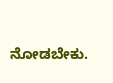ನೋಡಬೇಕು.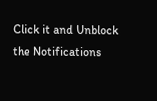Click it and Unblock the Notifications